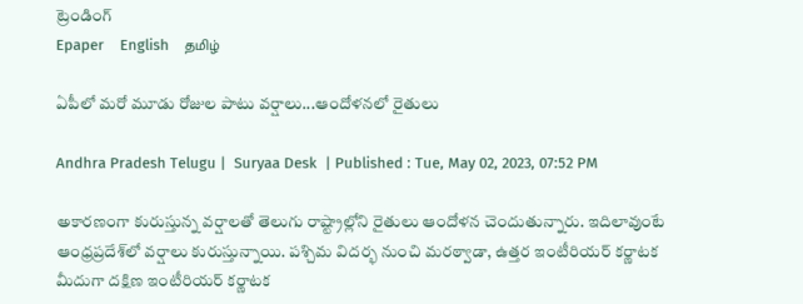ట్రెండింగ్
Epaper    English    தமிழ்

ఏపీలో మరో మూడు రోజుల పాటు వర్షాలు...ఆందోళనలో రైతులు

Andhra Pradesh Telugu |  Suryaa Desk  | Published : Tue, May 02, 2023, 07:52 PM

అకారణంగా కురుస్తున్న వర్షాలతో తెలుగు రాష్ట్రాల్లోని రైతులు ఆందోళన చెందుతున్నారు. ఇదిలావుంటే ఆంధ్రప్రదేశ్‌లో వర్షాలు కురుస్తున్నాయి. పశ్చిమ విదర్భ నుంచి మరఠ్వాడా, ఉత్తర ఇంటీరియర్ కర్ణాటక మీదుగా దక్షిణ ఇంటీరియర్ కర్ణాటక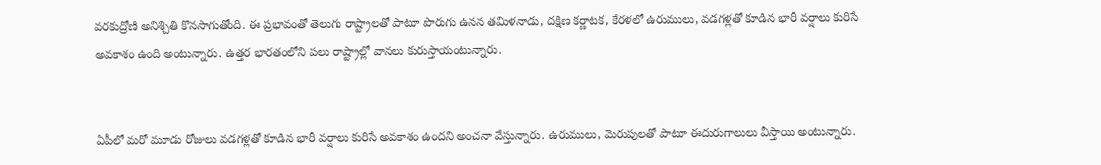వరకుద్రోణి అనిశ్చితి కొనసాగుతోంది. ఈ ప్రభావంతో తెలుగు రాష్ట్రాలతో పాటూ పొరుగు ఉనన తమిళనాడు, దక్షిణ కర్ణాటక, కేరళలో ఉరుములు, వడగళ్లతో కూడిన భారీ వర్షాలు కురిసే అవకాశం ఉంది అంటున్నారు. ఉత్తర భారతంలోని పలు రాష్ట్రాల్లో వానలు కురుస్తాయంటున్నారు.


ఏపీలో మరో మూడు రోజులు వడగళ్లతో కూడిన భారీ వర్షాలు కురిసే అవకాశం ఉందని అంచనా వేస్తున్నారు. ఉరుములు, మెరుపులతో పాటూ ఈదురుగాలులు వీస్తాయి అంటున్నారు.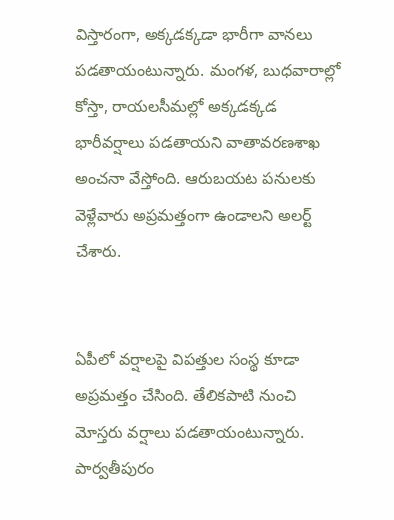విస్తారంగా, అక్కడక్కడా భారీగా వానలు పడతాయంటున్నారు. మంగళ, బుధవారాల్లో కోస్తా, రాయలసీమల్లో అక్కడక్కడ భారీవర్షాలు పడతాయని వాతావరణశాఖ అంచనా వేస్తోంది. ఆరుబయట పనులకు వెళ్లేవారు అప్రమత్తంగా ఉండాలని అలర్ట్ చేశారు.


ఏపీలో వర్షాలపై విపత్తుల సంస్థ కూడా అప్రమత్తం చేసింది. తేలికపాటి నుంచి మోస్తరు వర్షాలు పడతాయంటున్నారు. పార్వతీపురం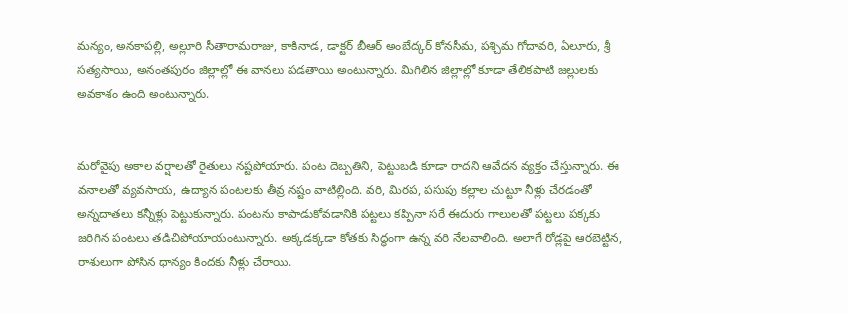మన్యం, అనకాపల్లి, అల్లూరి సీతారామరాజు, కాకినాడ, డాక్టర్ బీఆర్ అంబేద్కర్ కోనసీమ, పశ్చిమ గోదావరి, ఏలూరు, శ్రీ సత్యసాయి, అనంతపురం జిల్లాల్లో ఈ వానలు పడతాయి అంటున్నారు. మిగిలిన జిల్లాల్లో కూడా తేలికపాటి జల్లులకు అవకాశం ఉంది అంటున్నారు.


మరోవైపు అకాల వర్షాలతో రైతులు నష్టపోయారు. పంట దెబ్బతిని, పెట్టుబడి కూడా రాదని ఆవేదన వ్యక్తం చేస్తున్నారు. ఈ వనాలతో వ్యవసాయ, ఉద్యాన పంటలకు తీవ్ర నష్టం వాటిల్లింది. వరి, మిరప, పసుపు కల్లాల చుట్టూ నీళ్లు చేరడంతో అన్నదాతలు కన్నీళ్లు పెట్టుకున్నారు. పంటను కాపాడుకోవడానికి పట్టలు కప్పినా సరే ఈదురు గాలులతో పట్టలు పక్కకు జరిగిన పంటలు తడిచిపోయాయంటున్నారు. అక్కడక్కడా కోతకు సిద్ధంగా ఉన్న వరి నేలవాలింది. అలాగే రోడ్లపై ఆరబెట్టిన, రాశులుగా పోసిన ధాన్యం కిందకు నీళ్లు చేరాయి.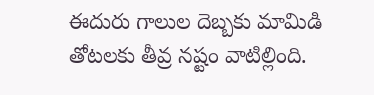ఈదురు గాలుల దెబ్బకు మామిడి తోటలకు తీవ్ర నష్టం వాటిల్లింది.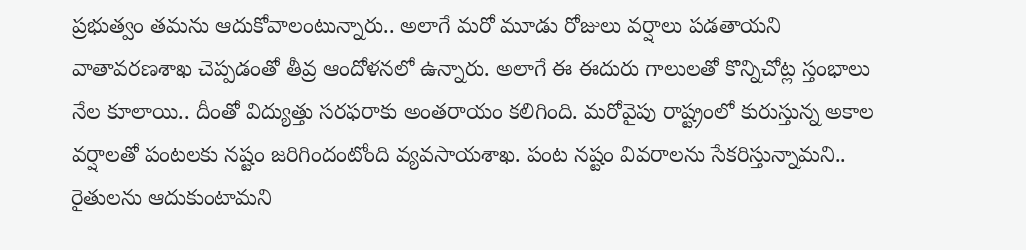ప్రభుత్వం తమను ఆదుకోవాలంటున్నారు.. అలాగే మరో మూడు రోజులు వర్షాలు పడతాయని వాతావరణశాఖ చెప్పడంతో తీవ్ర ఆందోళనలో ఉన్నారు. అలాగే ఈ ఈదురు గాలులతో కొన్నిచోట్ల స్తంభాలు నేల కూలాయి.. దీంతో విద్యుత్తు సరఫరాకు అంతరాయం కలిగింది. మరోవైపు రాష్ట్రంలో కురుస్తున్న అకాల వర్షాలతో పంటలకు నష్టం జరిగిందంటోంది వ్యవసాయశాఖ. పంట నష్టం వివరాలను సేకరిస్తున్నామని.. రైతులను ఆదుకుంటామని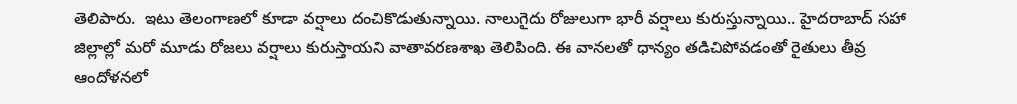తెలిపారు.  ఇటు తెలంగాణలో కూడా వర్షాలు దంచికొడుతున్నాయి. నాలుగైదు రోజులుగా భారీ వర్షాలు కురుస్తున్నాయి.. హైదరాబాద్ సహా జిల్లాల్లో మరో మూడు రోజలు వర్షాలు కురుస్తాయని వాతావరణశాఖ తెలిపింది. ఈ వానలతో ధాన్యం తడిచిపోవడంతో రైతులు తీవ్ర ఆందోళనలో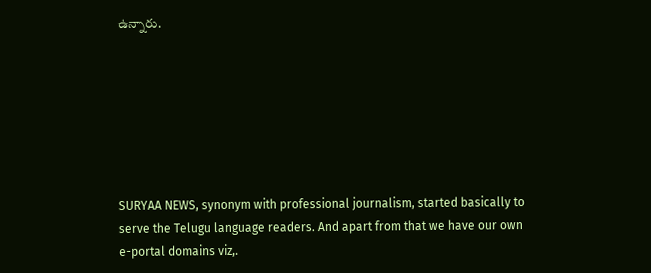ఉన్నారు.







SURYAA NEWS, synonym with professional journalism, started basically to serve the Telugu language readers. And apart from that we have our own e-portal domains viz,.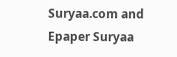Suryaa.com and Epaper Suryaa